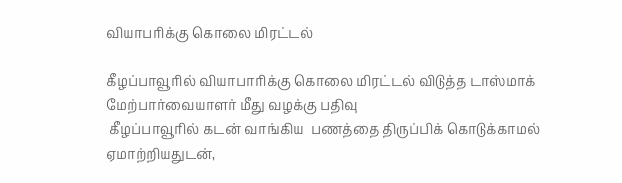வியாபரிக்கு கொலை மிரட்டல்

கீழப்பாவூரில் வியாபாரிக்கு கொலை மிரட்டல் விடுத்த டாஸ்மாக் மேற்பார்வையாளர் மீது வழக்கு பதிவு
 கீழப்பாவூரில் கடன் வாங்கிய  பணத்தை திருப்பிக் கொடுக்காமல் ஏமாற்றியதுடன்,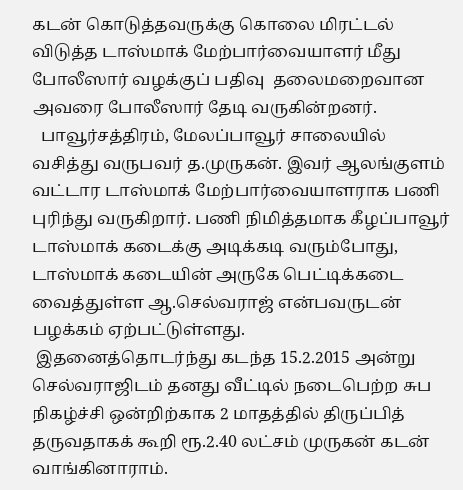கடன் கொடுத்தவருக்கு கொலை மிரட்டல் விடுத்த டாஸ்மாக் மேற்பார்வையாளர் மீது போலீஸார் வழக்குப் பதிவு  தலைமறைவான அவரை போலீஸார் தேடி வருகின்றனர்.
  பாவூர்சத்திரம், மேலப்பாவூர் சாலையில் வசித்து வருபவர் த.முருகன். இவர் ஆலங்குளம் வட்டார டாஸ்மாக் மேற்பார்வையாளராக பணி புரிந்து வருகிறார். பணி நிமித்தமாக கீழப்பாவூர் டாஸ்மாக் கடைக்கு அடிக்கடி வரும்போது, டாஸ்மாக் கடையின் அருகே பெட்டிக்கடை வைத்துள்ள ஆ.செல்வராஜ் என்பவருடன் பழக்கம் ஏற்பட்டுள்ளது.
 இதனைத்தொடர்ந்து கடந்த 15.2.2015 அன்று செல்வராஜிடம் தனது வீட்டில் நடைபெற்ற சுப நிகழ்ச்சி ஒன்றிற்காக 2 மாதத்தில் திருப்பித் தருவதாகக் கூறி ரூ.2.40 லட்சம் முருகன் கடன் வாங்கினாராம்.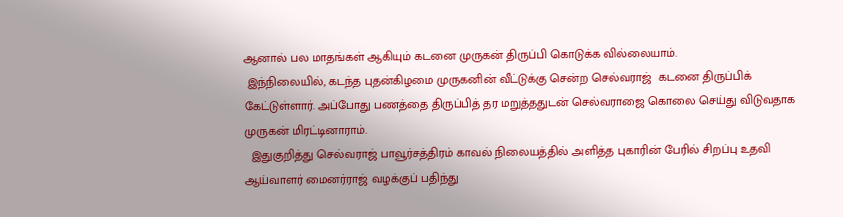ஆனால் பல மாதங்கள் ஆகியும் கடனை முருகன் திருப்பி கொடுக்க வில்லையாம்.
 இந்நிலையில், கடந்த புதன்கிழமை முருகனின் வீட்டுக்கு சென்ற செல்வராஜ்  கடனை திருப்பிக் கேட்டுள்ளார். அப்போது பணத்தை திருப்பித் தர மறுத்ததுடன் செல்வராஜை கொலை செய்து விடுவதாக முருகன் மிரட்டினாராம்.
  இதுகுறித்து செல்வராஜ் பாவூர்சத்திரம் காவல் நிலையத்தில் அளித்த புகாரின் பேரில் சிறப்பு உதவி ஆய்வாளர் மைனர்ராஜ் வழக்குப் பதிந்து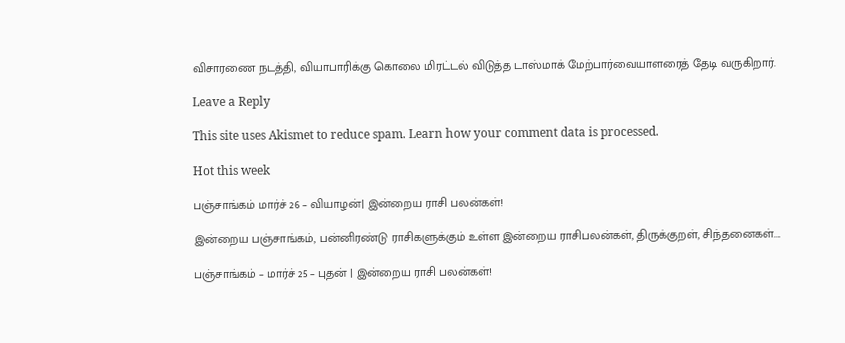விசாரணை நடத்தி, வியாபாரிக்கு கொலை மிரட்டல் விடுத்த டாஸ்மாக் மேற்பார்வையாளரைத் தேடி வருகிறார்.

Leave a Reply

This site uses Akismet to reduce spam. Learn how your comment data is processed.

Hot this week

பஞ்சாங்கம் மார்ச் 26 – வியாழன்| இன்றைய ராசி பலன்கள்!

இன்றைய பஞ்சாங்கம், பன்னிரண்டு ராசிகளுக்கும் உள்ள இன்றைய ராசிபலன்கள், திருக்குறள், சிந்தனைகள்....

பஞ்சாங்கம் – மார்ச் 25 – புதன் | இன்றைய ராசி பலன்கள்!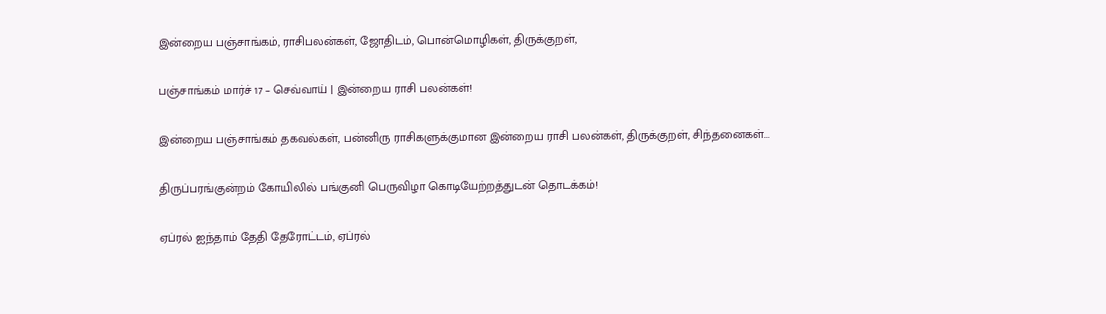இன்றைய பஞ்சாங்கம், ராசிபலன்கள், ஜோதிடம், பொன்மொழிகள், திருக்குறள்,

பஞ்சாங்கம் மார்ச் 17 – செவ்வாய் | இன்றைய ராசி பலன்கள்!

இன்றைய பஞ்சாங்கம் தகவல்கள், பன்னிரு ராசிகளுக்குமான இன்றைய ராசி பலன்கள், திருக்குறள், சிந்தனைகள்...

திருப்பரங்குன்றம் கோயிலில் பங்குனி பெருவிழா கொடியேற்றத்துடன் தொடக்கம்!

ஏப்ரல் ஐந்தாம் தேதி தேரோட்டம், ஏப்ரல்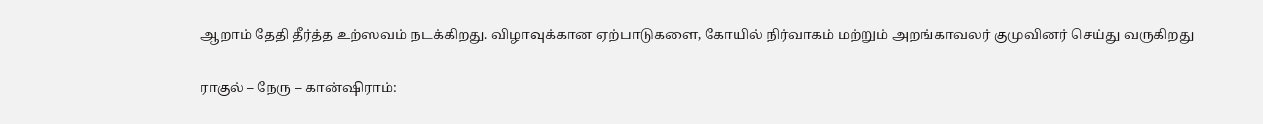ஆறாம் தேதி தீர்த்த உற்ஸவம் நடக்கிறது. விழாவுக்கான ஏற்பாடுகளை, கோயில் நிர்வாகம் மற்றும் அறங்காவலர் குமுவினர் செய்து வருகிறது

ராகுல் – நேரு – கான்ஷிராம்: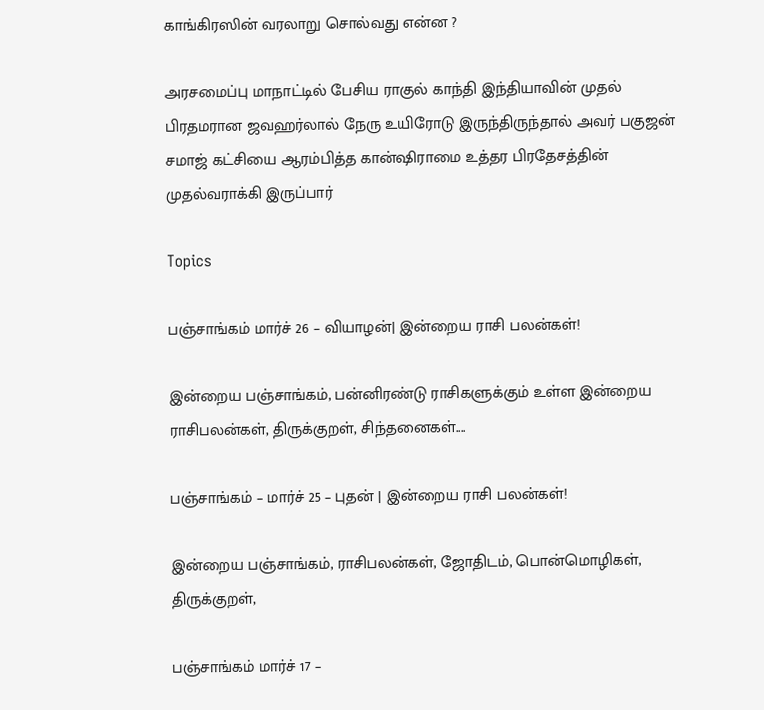காங்கிரஸின் வரலாறு சொல்வது என்ன ?

அரசமைப்பு மாநாட்டில் பேசிய ராகுல் காந்தி இந்தியாவின் முதல் பிரதமரான ஜவஹர்லால் நேரு உயிரோடு இருந்திருந்தால் அவர் பகுஜன் சமாஜ் கட்சியை ஆரம்பித்த கான்ஷிராமை உத்தர பிரதேசத்தின் முதல்வராக்கி இருப்பார்

Topics

பஞ்சாங்கம் மார்ச் 26 – வியாழன்| இன்றைய ராசி பலன்கள்!

இன்றைய பஞ்சாங்கம், பன்னிரண்டு ராசிகளுக்கும் உள்ள இன்றைய ராசிபலன்கள், திருக்குறள், சிந்தனைகள்....

பஞ்சாங்கம் – மார்ச் 25 – புதன் | இன்றைய ராசி பலன்கள்!

இன்றைய பஞ்சாங்கம், ராசிபலன்கள், ஜோதிடம், பொன்மொழிகள், திருக்குறள்,

பஞ்சாங்கம் மார்ச் 17 –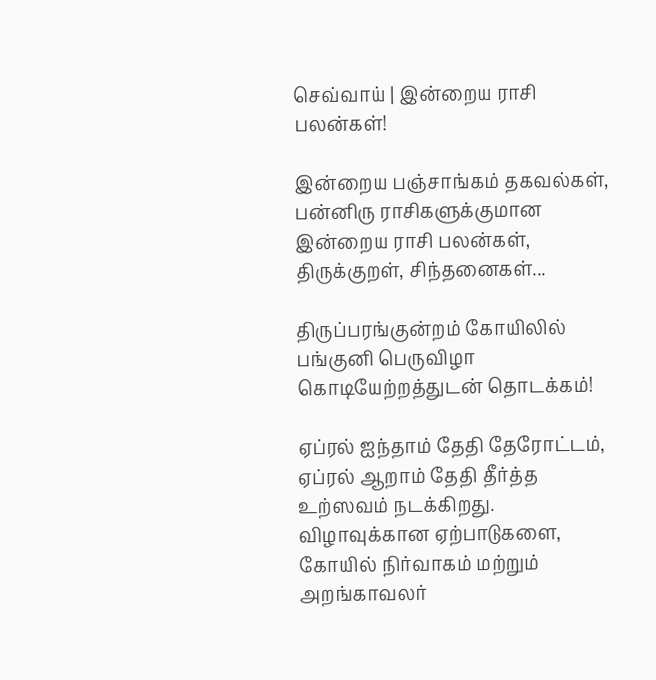செவ்வாய் | இன்றைய ராசி பலன்கள்!

இன்றைய பஞ்சாங்கம் தகவல்கள், பன்னிரு ராசிகளுக்குமான இன்றைய ராசி பலன்கள், திருக்குறள், சிந்தனைகள்...

திருப்பரங்குன்றம் கோயிலில் பங்குனி பெருவிழா கொடியேற்றத்துடன் தொடக்கம்!

ஏப்ரல் ஐந்தாம் தேதி தேரோட்டம், ஏப்ரல் ஆறாம் தேதி தீர்த்த உற்ஸவம் நடக்கிறது. விழாவுக்கான ஏற்பாடுகளை, கோயில் நிர்வாகம் மற்றும் அறங்காவலர்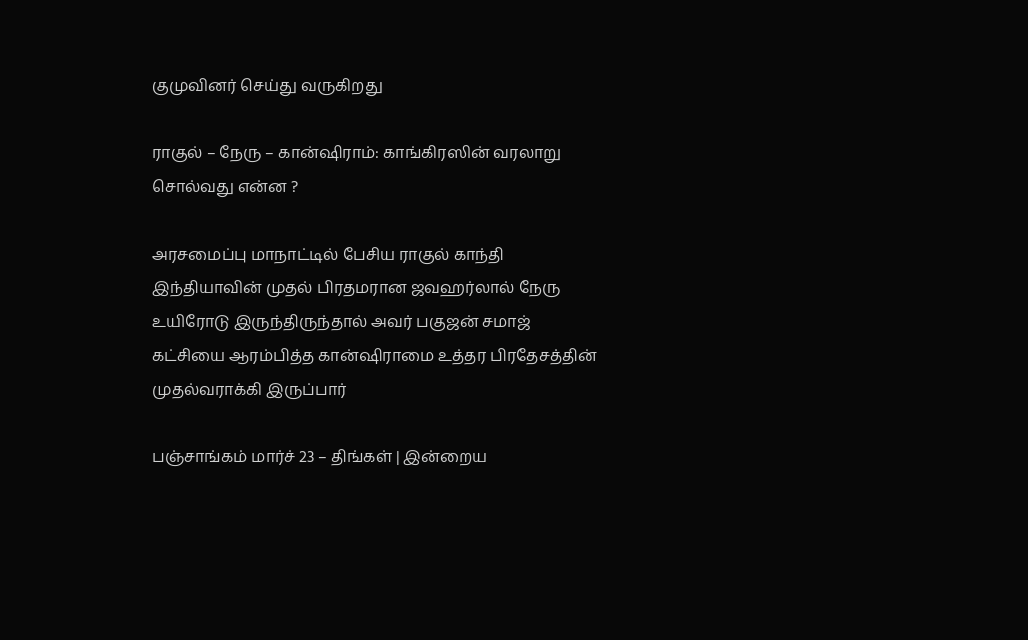குமுவினர் செய்து வருகிறது

ராகுல் – நேரு – கான்ஷிராம்: காங்கிரஸின் வரலாறு சொல்வது என்ன ?

அரசமைப்பு மாநாட்டில் பேசிய ராகுல் காந்தி இந்தியாவின் முதல் பிரதமரான ஜவஹர்லால் நேரு உயிரோடு இருந்திருந்தால் அவர் பகுஜன் சமாஜ் கட்சியை ஆரம்பித்த கான்ஷிராமை உத்தர பிரதேசத்தின் முதல்வராக்கி இருப்பார்

பஞ்சாங்கம் மார்ச் 23 – திங்கள் | இன்றைய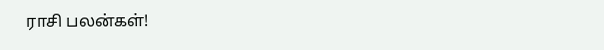ராசி பலன்கள்!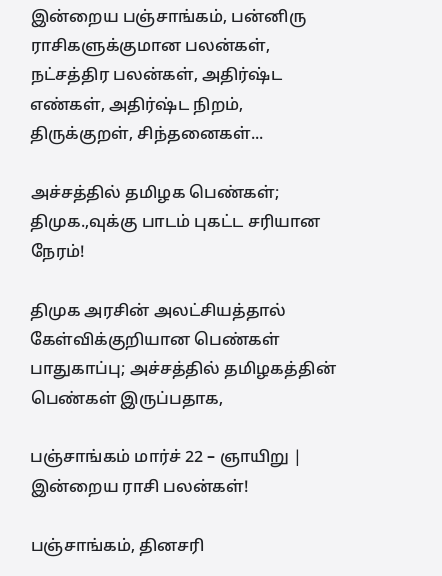இன்றைய பஞ்சாங்கம், பன்னிரு ராசிகளுக்குமான பலன்கள், நட்சத்திர பலன்கள், அதிர்ஷ்ட எண்கள், அதிர்ஷ்ட நிறம், திருக்குறள், சிந்தனைகள்...

அச்சத்தில் தமிழக பெண்கள்; திமுக.,வுக்கு பாடம் புகட்ட சரியான நேரம்!

திமுக அரசின் அலட்சியத்தால் கேள்விக்குறியான பெண்கள் பாதுகாப்பு; அச்சத்தில் தமிழகத்தின் பெண்கள் இருப்பதாக,

பஞ்சாங்கம் மார்ச் 22 – ஞாயிறு | இன்றைய ராசி பலன்கள்!

பஞ்சாங்கம், தினசரி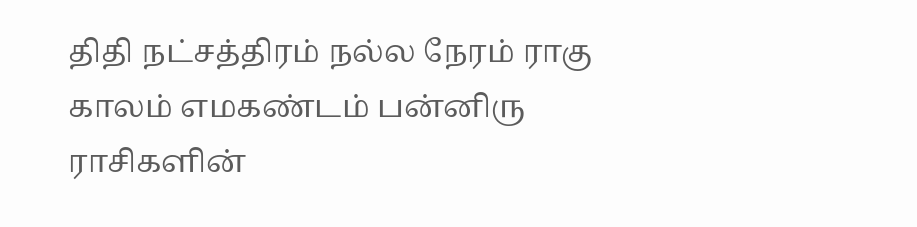திதி நட்சத்திரம் நல்ல நேரம் ராகு காலம் எமகண்டம் பன்னிரு ராசிகளின்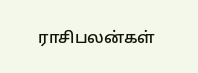ராசிபலன்கள்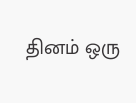தினம் ஒரு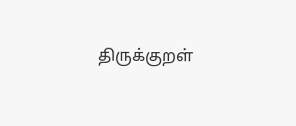திருக்குறள்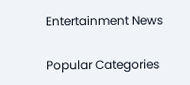Entertainment News

Popular Categories